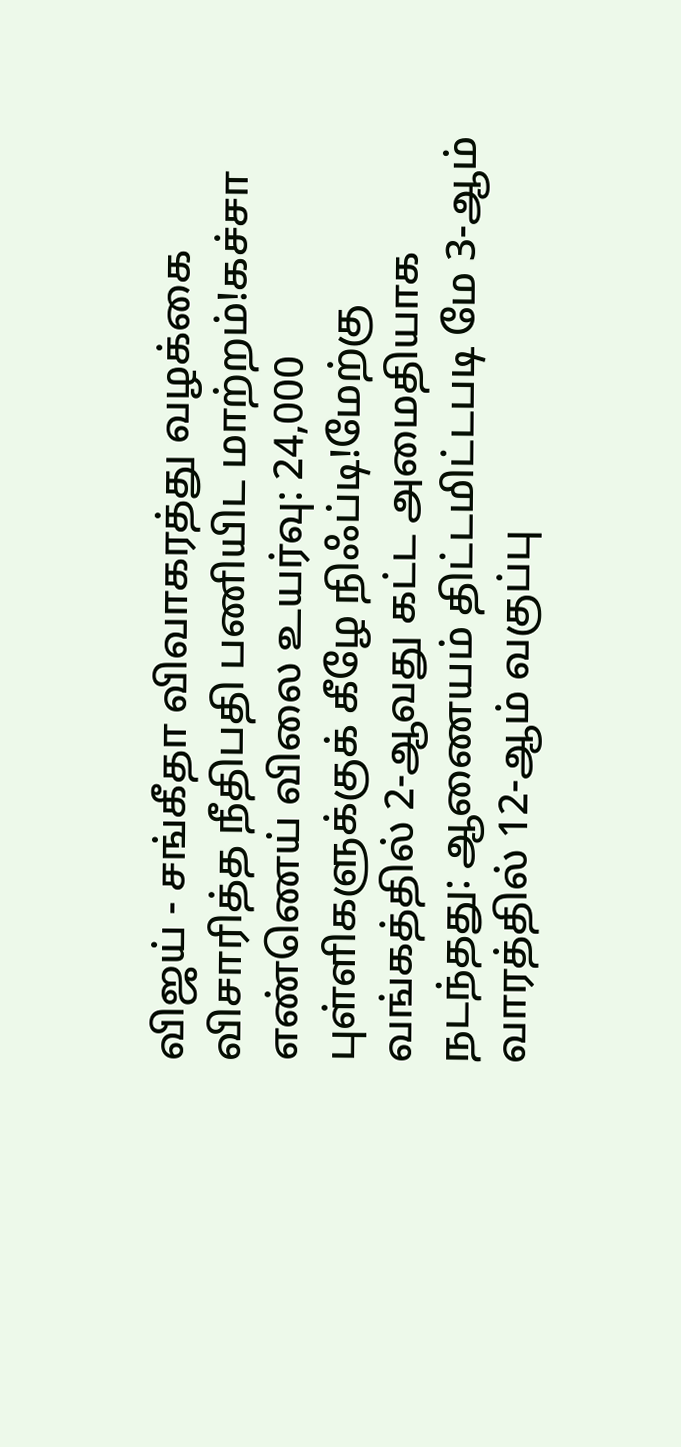விஜய் - சங்கீதா விவாகரத்து வழக்கை விசாரித்த நீதிபதி பணியிட மாற்றம்!கச்சா எண்ணெய் விலை உயர்வு: 24,000 புள்ளிகளுக்குக் கீழே நிஃப்டி!மேற்கு வங்கத்தில் 2-ஆவது கட்ட அமைதியாக நடந்தது: ஆணையம் திட்டமிட்டபடி மே 3-ஆம் வாரத்தில் 12-ஆம் வகுப்பு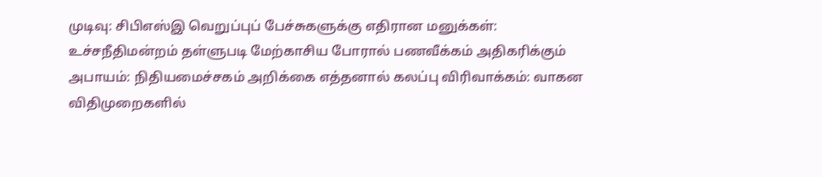முடிவு: சிபிஎஸ்இ வெறுப்புப் பேச்சுகளுக்கு எதிரான மனுக்கள்: உச்சநீதிமன்றம் தள்ளுபடி மேற்காசிய போரால் பணவீக்கம் அதிகரிக்கும் அபாயம்: நிதியமைச்சகம் அறிக்கை எத்தனால் கலப்பு விரிவாக்கம்: வாகன விதிமுறைகளில்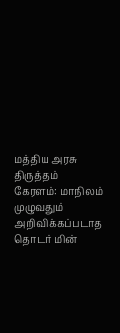மத்திய அரசு திருத்தம் கேரளம்: மாநிலம் முழுவதும் அறிவிக்கப்படாத தொடர் மின்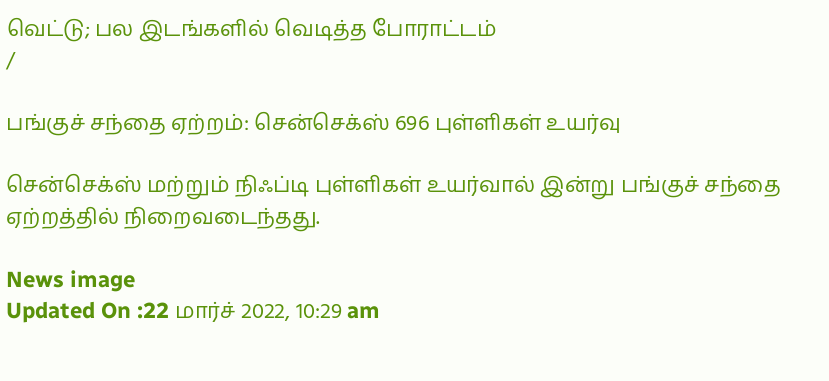வெட்டு; பல இடங்களில் வெடித்த போராட்டம்
/

பங்குச் சந்தை ஏற்றம்: சென்செக்ஸ் 696 புள்ளிகள் உயர்வு

சென்செக்ஸ் மற்றும் நிஃப்டி புள்ளிகள் உயர்வால் இன்று பங்குச் சந்தை ஏற்றத்தில் நிறைவடைந்தது.

News image
Updated On :22 மார்ச் 2022, 10:29 am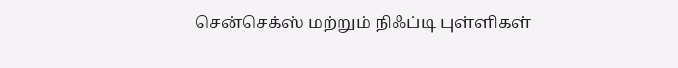சென்செக்ஸ் மற்றும் நிஃப்டி புள்ளிகள்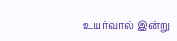உயர்வால் இன்று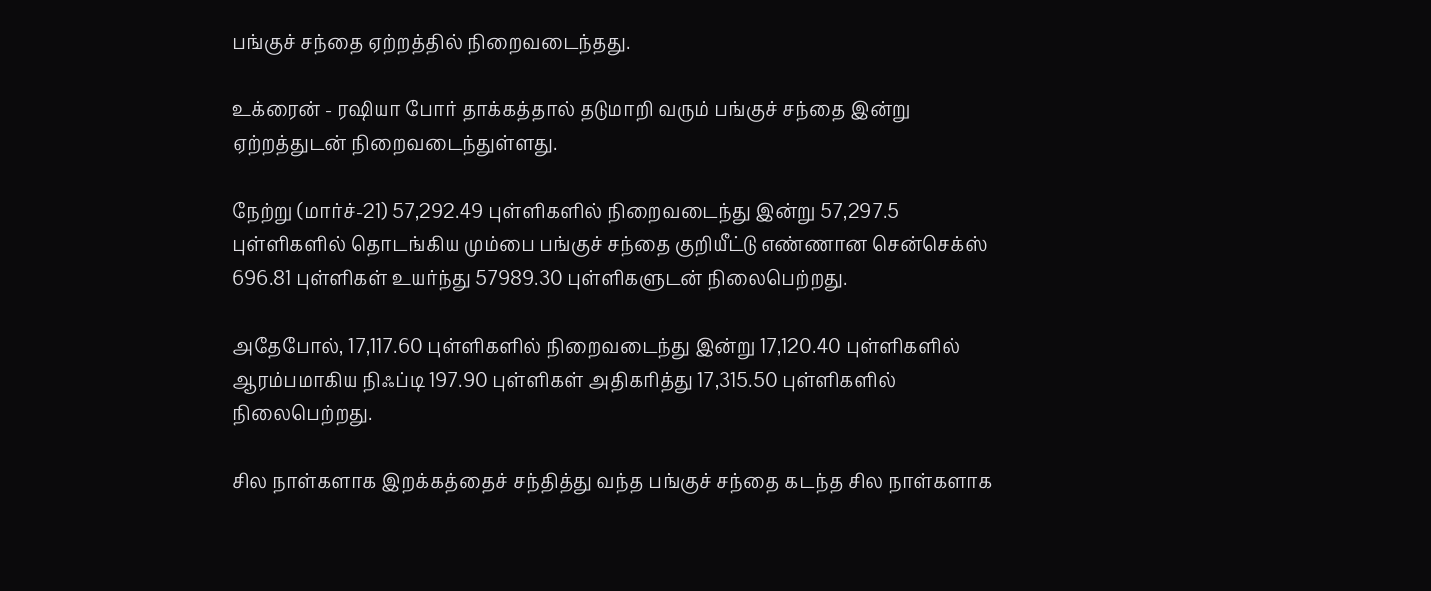பங்குச் சந்தை ஏற்றத்தில் நிறைவடைந்தது.

உக்ரைன் - ரஷியா போர் தாக்கத்தால் தடுமாறி வரும் பங்குச் சந்தை இன்று ஏற்றத்துடன் நிறைவடைந்துள்ளது.

நேற்று (மார்ச்-21) 57,292.49 புள்ளிகளில் நிறைவடைந்து இன்று 57,297.5 புள்ளிகளில் தொடங்கிய மும்பை பங்குச் சந்தை குறியீட்டு எண்ணான சென்செக்ஸ் 696.81 புள்ளிகள் உயர்ந்து 57989.30 புள்ளிகளுடன் நிலைபெற்றது.

அதேபோல், 17,117.60 புள்ளிகளில் நிறைவடைந்து இன்று 17,120.40 புள்ளிகளில் ஆரம்பமாகிய நிஃப்டி 197.90 புள்ளிகள் அதிகரித்து 17,315.50 புள்ளிகளில்  நிலைபெற்றது.

சில நாள்களாக இறக்கத்தைச் சந்தித்து வந்த பங்குச் சந்தை கடந்த சில நாள்களாக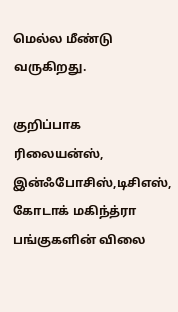மெல்ல மீண்டு வருகிறது.

குறிப்பாக ரிலையன்ஸ், இன்ஃபோசிஸ்,டிசிஎஸ், கோடாக் மகிந்த்ரா பங்குகளின் விலை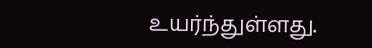உயர்ந்துள்ளது.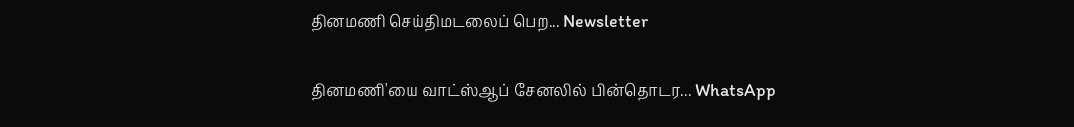தினமணி செய்திமடலைப் பெற... Newsletter

தினமணி'யை வாட்ஸ்ஆப் சேனலில் பின்தொடர... WhatsApp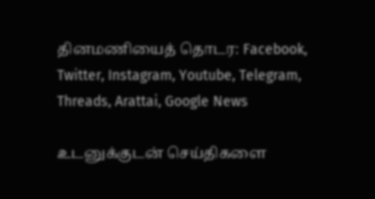தினமணியைத் தொடர: Facebook, Twitter, Instagram, Youtube, Telegram, Threads, Arattai, Google News

உடனுக்குடன் செய்திகளை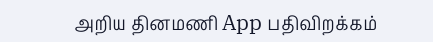அறிய தினமணி App பதிவிறக்கம்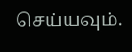செய்யவும்.